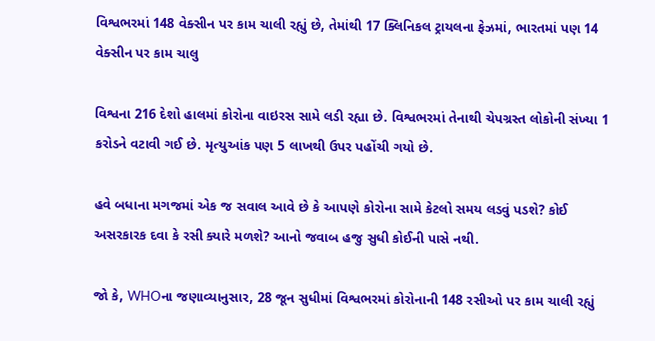વિશ્વભરમાં 148 વેક્સીન પર કામ ચાલી રહ્યું છે, તેમાંથી 17 ક્લિનિકલ ટ્રાયલના ફેઝમાં, ભારતમાં પણ 14 વેક્સીન પર કામ ચાલુ

વિશ્વના 216 દેશો હાલમાં કોરોના વાઇરસ સામે લડી રહ્યા છે. વિશ્વભરમાં તેનાથી ચેપગ્રસ્ત લોકોની સંખ્યા 1 કરોડને વટાવી ગઈ છે. મૃત્યુઆંક પણ 5 લાખથી ઉપર પહોંચી ગયો છે.

હવે બધાના મગજમાં એક જ સવાલ આવે છે કે આપણે કોરોના સામે કેટલો સમય લડવું પડશે? કોઈ અસરકારક દવા કે રસી ક્યારે મળશે? આનો જવાબ હજુ સુધી કોઈની પાસે નથી.

જો કે, WHOના જણાવ્યાનુસાર, 28 જૂન સુધીમાં વિશ્વભરમાં કોરોનાની 148 રસીઓ પર કામ ચાલી રહ્યું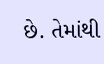છે. તેમાંથી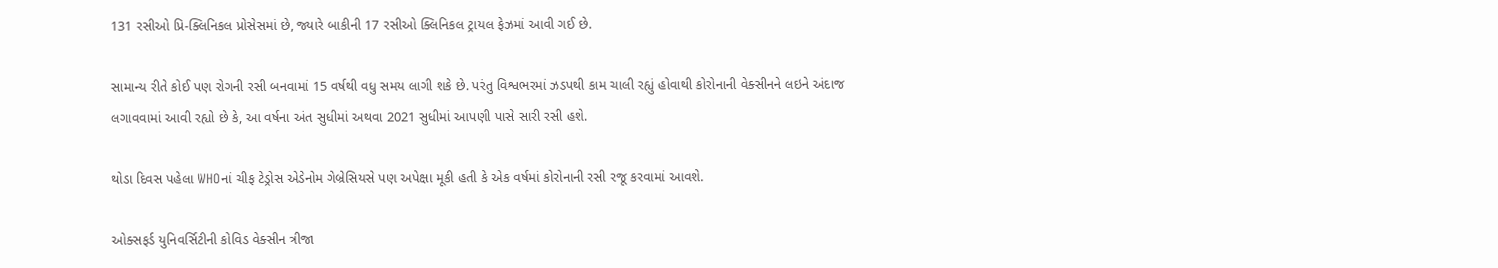131 રસીઓ પ્રિ-ક્લિનિકલ પ્રોસેસમાં છે, જ્યારે બાકીની 17 રસીઓ ક્લિનિકલ ટ્રાયલ ફેઝમાં આવી ગઈ છે.

સામાન્ય રીતે કોઈ પણ રોગની રસી બનવામાં 15 વર્ષથી વધુ સમય લાગી શકે છે. પરંતુ વિશ્વભરમાં ઝડપથી કામ ચાલી રહ્યું હોવાથી કોરોનાની વેક્સીનને લઇને અંદાજ લગાવવામાં આવી રહ્યો છે કે, આ વર્ષના અંત સુધીમાં અથવા 2021 સુધીમાં આપણી પાસે સારી રસી હશે.

થોડા દિવસ પહેલા WHOનાં ચીફ ટેડ્રોસ એડેનોમ ગેબ્રેસિયસે પણ અપેક્ષા મૂકી હતી કે એક વર્ષમાં કોરોનાની રસી રજૂ કરવામાં આવશે.

ઓક્સફર્ડ યુનિવર્સિટીની કોવિડ વેક્સીન ત્રીજા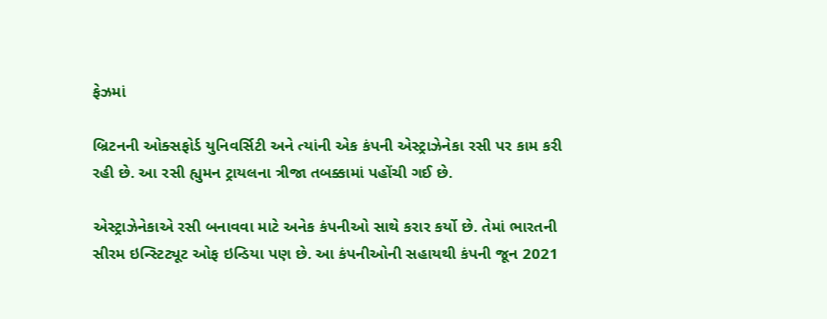ફેઝમાં

બ્રિટનની ઓક્સફોર્ડ યુનિવર્સિટી અને ત્યાંની એક કંપની એસ્ટ્રાઝેનેકા રસી પર કામ કરી રહી છે. આ રસી હ્યુમન ટ્રાયલના ત્રીજા તબક્કામાં પહોંચી ગઈ છે.

એસ્ટ્રાઝેનેકાએ રસી બનાવવા માટે અનેક કંપનીઓ સાથે કરાર કર્યો છે. તેમાં ભારતની સીરમ ઇન્સ્ટિટ્યૂટ ઓફ ઇન્ડિયા પણ છે. આ કંપનીઓની સહાયથી કંપની જૂન 2021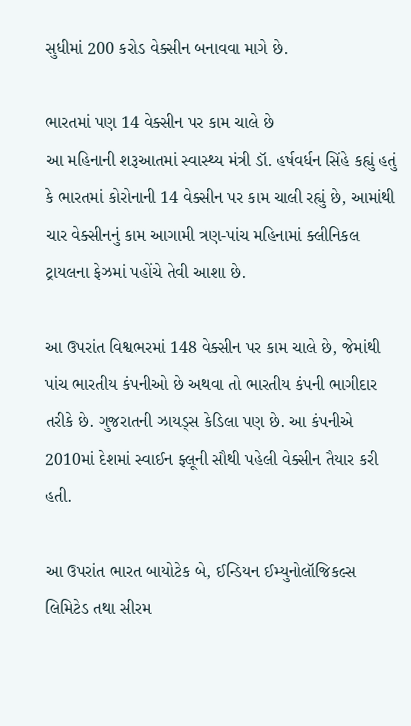સુધીમાં 200 કરોડ વેક્સીન બનાવવા માગે છે.

ભારતમાં પણ 14 વેક્સીન પર કામ ચાલે છે
આ મહિનાની શરૂઆતમાં સ્વાસ્થ્ય મંત્રી ડૉ. હર્ષવર્ધન સિંહે કહ્યું હતું કે ભારતમાં કોરોનાની 14 વેક્સીન પર કામ ચાલી રહ્યું છે, આમાંથી ચાર વેક્સીનનું કામ આગામી ત્રણ-પાંચ મહિનામાં ક્લીનિકલ ટ્રાયલના ફેઝમાં પહોંચે તેવી આશા છે.

આ ઉપરાંત વિશ્વભરમાં 148 વેક્સીન પર કામ ચાલે છે, જેમાંથી પાંચ ભારતીય કંપનીઓ છે અથવા તો ભારતીય કંપની ભાગીદાર તરીકે છે. ગુજરાતની ઝાયડ્સ કેડિલા પણ છે. આ કંપનીએ 2010માં દેશમાં સ્વાઈન ફ્લૂની સૌથી પહેલી વેક્સીન તૈયાર કરી હતી.

આ ઉપરાંત ભારત બાયોટેક બે, ઈન્ડિયન ઈમ્યુનોલૉજિકલ્સ લિમિટેડ તથા સીરમ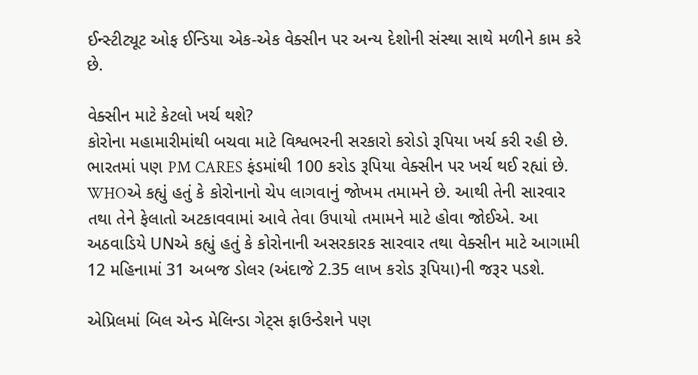ઈન્સ્ટીટ્યૂટ ઓફ ઈન્ડિયા એક-એક વેક્સીન પર અન્ય દેશોની સંસ્થા સાથે મળીને કામ કરે છે.

વેક્સીન માટે કેટલો ખર્ચ થશે?
કોરોના મહામારીમાંથી બચવા માટે વિશ્વભરની સરકારો કરોડો રૂપિયા ખર્ચ કરી રહી છે. ભારતમાં પણ PM CARES ફંડમાંથી 100 કરોડ રૂપિયા વેક્સીન પર ખર્ચ થઈ રહ્યાં છે. WHOએ કહ્યું હતું કે કોરોનાનો ચેપ લાગવાનું જોખમ તમામને છે. આથી તેની સારવાર તથા તેને ફેલાતો અટકાવવામાં આવે તેવા ઉપાયો તમામને માટે હોવા જોઈએ. આ અઠવાડિયે UNએ કહ્યું હતું કે કોરોનાની અસરકારક સારવાર તથા વેક્સીન માટે આગામી 12 મહિનામાં 31 અબજ ડોલર (અંદાજે 2.35 લાખ કરોડ રૂપિયા)ની જરૂર પડશે.

એપ્રિલમાં બિલ એન્ડ મેલિન્ડા ગેટ્સ ફાઉન્ડેશને પણ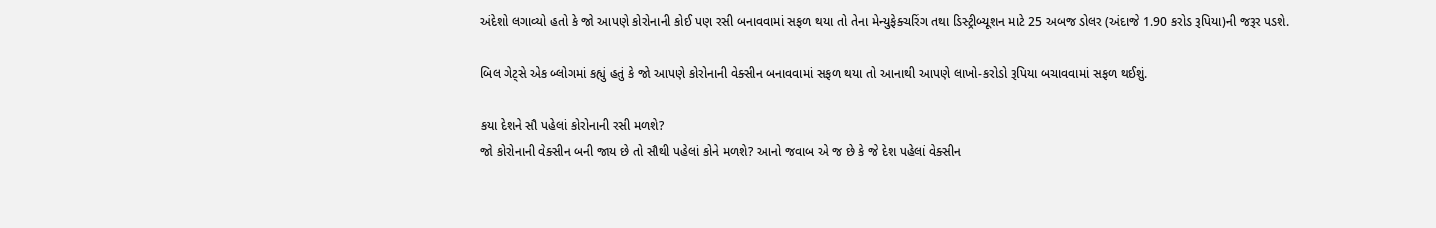અંદેશો લગાવ્યો હતો કે જો આપણે કોરોનાની કોઈ પણ રસી બનાવવામાં સફળ થયા તો તેના મેન્યુફેક્ચરિંગ તથા ડિસ્ટ્રીબ્યૂશન માટે 25 અબજ ડોલર (અંદાજે 1.90 કરોડ રૂપિયા)ની જરૂર પડશે.

બિલ ગેટ્સે એક બ્લોગમાં કહ્યું હતું કે જો આપણે કોરોનાની વેક્સીન બનાવવામાં સફળ થયા તો આનાથી આપણે લાખો-કરોડો રૂપિયા બચાવવામાં સફળ થઈશું.

કયા દેશને સૌ પહેલાં કોરોનાની રસી મળશે?
જો કોરોનાની વેક્સીન બની જાય છે તો સૌથી પહેલાં કોને મળશે? આનો જવાબ એ જ છે કે જે દેશ પહેલાં વેક્સીન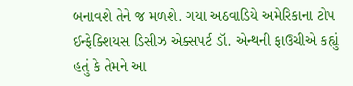બનાવશે તેને જ મળશે. ગયા અઠવાડિયે અમેરિકાના ટોપ ઈન્ફેક્શિયસ ડિસીઝ એક્સપર્ટ ડૉ. એન્થની ફાઉચીએ કહ્યું હતું કે તેમને આ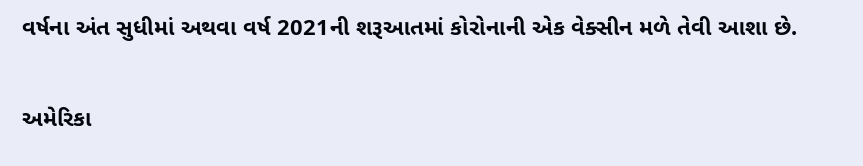વર્ષના અંત સુધીમાં અથવા વર્ષ 2021ની શરૂઆતમાં કોરોનાની એક વેક્સીન મળે તેવી આશા છે.

અમેરિકા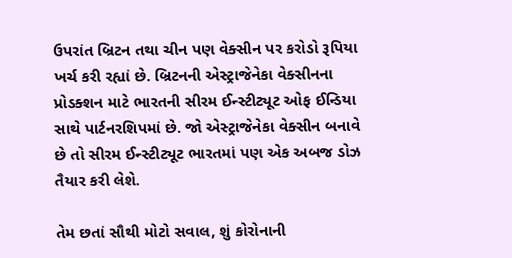ઉપરાંત બ્રિટન તથા ચીન પણ વેક્સીન પર કરોડો રૂપિયા ખર્ચ કરી રહ્યાં છે. બ્રિટનની એસ્ટ્રાજેનેકા વેક્સીનના પ્રોડક્શન માટે ભારતની સીરમ ઈન્સ્ટીટ્યૂટ ઓફ ઈન્ડિયા સાથે પાર્ટનરશિપમાં છે. જો એસ્ટ્રાજેનેકા વેક્સીન બનાવે છે તો સીરમ ઈન્સ્ટીટ્યૂટ ભારતમાં પણ એક અબજ ડોઝ તૈયાર કરી લેશે.

તેમ છતાં સૌથી મોટો સવાલ, શું કોરોનાની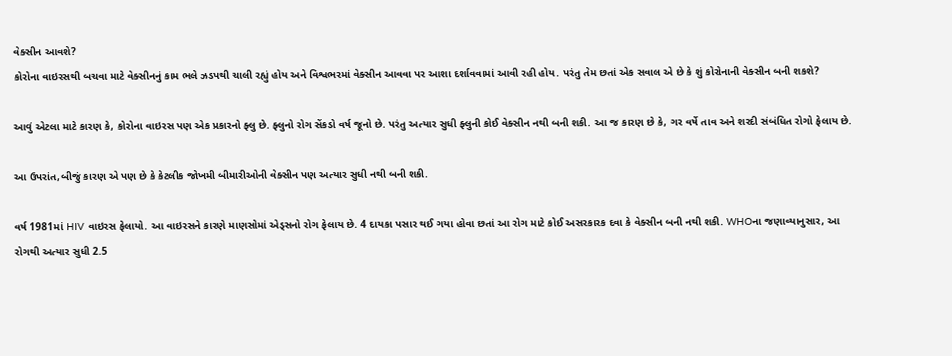વેક્સીન આવશે?
કોરોના વાઇરસથી બચવા માટે વેક્સીનનું કામ ભલે ઝડપથી ચાલી રહ્યું હોય અને વિશ્વભરમાં વેક્સીન આવવા પર આશા દર્શાવવામાં આવી રહી હોય. પરંતુ તેમ છતાં એક સવાલ એ છે કે શું કોરોનાની વેક્સીન બની શકશે?

આવું એટલા માટે કારણ કે, કોરોના વાઇરસ પણ એક પ્રકારનો ફ્લુ છે. ફ્લુનો રોગ સેંકડો વર્ષ જૂનો છે. પરંતુ અત્યાર સુધી ફ્લુની કોઈ વેક્સીન નથી બની શકી. આ જ કારણ છે કે, ગર વર્ષે તાવ અને શરદી સંબંધિત રોગો ફેલાય છે.

આ ઉપરાંત,બીજું કારણ એ પણ છે કે કેટલીક જોખમી બીમારીઓની વેક્સીન પણ અત્યાર સુધી નથી બની શકી.

વર્ષ 1981માં HIV વાઇરસ ફેલાયો. આ વાઇરસને કારણે માણસોમાં એડ્સનો રોગ ફેલાય છે. 4 દાયકા પસાર થઈ ગયા હોવા છતાં આ રોગ માટે કોઈ અસરકારક દવા કે વેક્સીન બની નથી શકી. WHOના જણાવ્યાનુસાર, આ રોગથી અત્યાર સુધી 2.5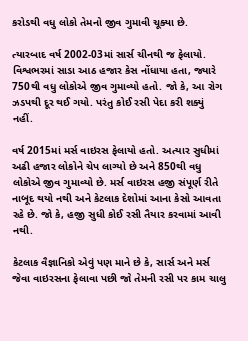કરોડથી વધુ લોકો તેમનો જીવ ગુમાવી ચૂક્યા છે.

ત્યારબાદ વર્ષ 2002-03માં સાર્સ ચીનથી જ ફેલાયો. વિશ્વભરમાં સાડા આઠ હજાર કેસ નોંધાયા હતા, જ્યારે 750થી વધુ લોકોએ જીવ ગુમાવ્યો હતો. જો કે, આ રોગ ઝડપથી દૂર થઈ ગયો. પરંતુ કોઈ રસી પેદા કરી શક્યું નહીં.

વર્ષ 2015માં મર્સ વાઇરસ ફેલાયો હતો. અત્યાર સુધીમાં અઢી હજાર લોકોને ચેપ લાગ્યો છે અને 850થી વધુ લોકોએ જીવ ગુમાવ્યો છે. મર્સ વાઇરસ હજી સંપૂર્ણ રીતે નાબૂદ થયો નથી અને કેટલાક દેશોમાં આના કેસો આવતા રહે છે. જો કે, હજી સુધી કોઈ રસી તૈયાર કરવામાં આવી નથી.

કેટલાક વૈજ્ઞાનિકો એવું પણ માને છે કે, સાર્સ અને મર્સ જેવા વાઇરસના ફેલાવા પછી જો તેમની રસી પર કામ ચાલુ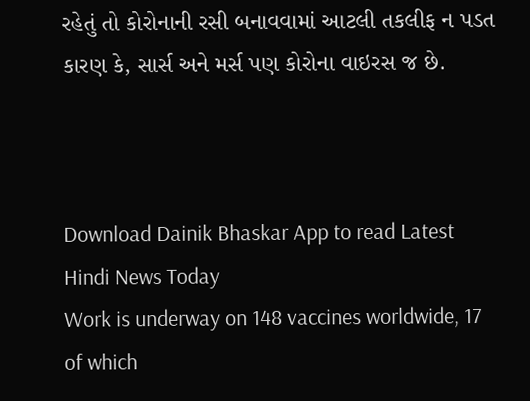રહેતું તો કોરોનાની રસી બનાવવામાં આટલી તકલીફ ન પડત કારણ કે, સાર્સ અને મર્સ પણ કોરોના વાઇરસ જ છે.



Download Dainik Bhaskar App to read Latest Hindi News Today
Work is underway on 148 vaccines worldwide, 17 of which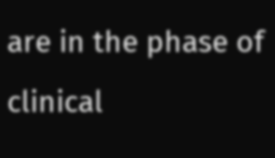are in the phase of clinical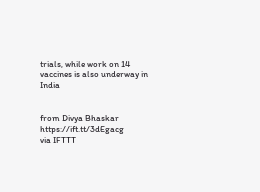trials, while work on 14 vaccines is also underway in India


from Divya Bhaskar https://ift.tt/3dEgacg
via IFTTT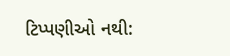ટિપ્પણીઓ નથી: